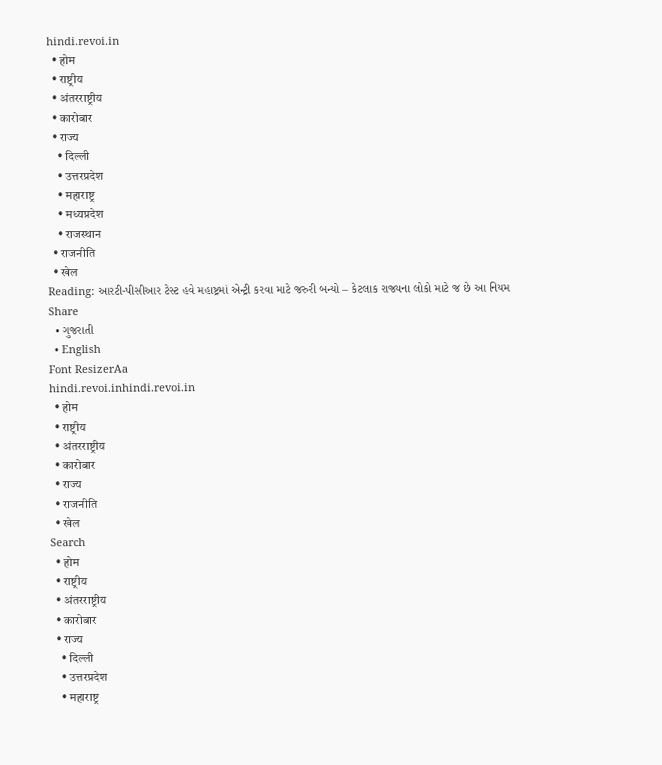hindi.revoi.in
  • होम
  • राष्ट्रीय
  • अंतरराष्ट्रीय
  • कारोबार
  • राज्य
    • दिल्ली
    • उत्तरप्रदेश
    • महाराष्ट्र
    • मध्यप्रदेश
    • राजस्थान
  • राजनीति
  • खेल
Reading: આરટી-પીસીઆર ટેસ્ટ હવે મહાષ્ટ્રમાં એન્ટ્રી કરવા માટે જરુરી બન્યો – કેટલાક રાજ્યના લોકો માટે જ છે આ નિયમ
Share
  • ગુજરાતી
  • English
Font ResizerAa
hindi.revoi.inhindi.revoi.in
  • होम
  • राष्ट्रीय
  • अंतरराष्ट्रीय
  • कारोबार
  • राज्य
  • राजनीति
  • खेल
Search
  • होम
  • राष्ट्रीय
  • अंतरराष्ट्रीय
  • कारोबार
  • राज्य
    • दिल्ली
    • उत्तरप्रदेश
    • महाराष्ट्र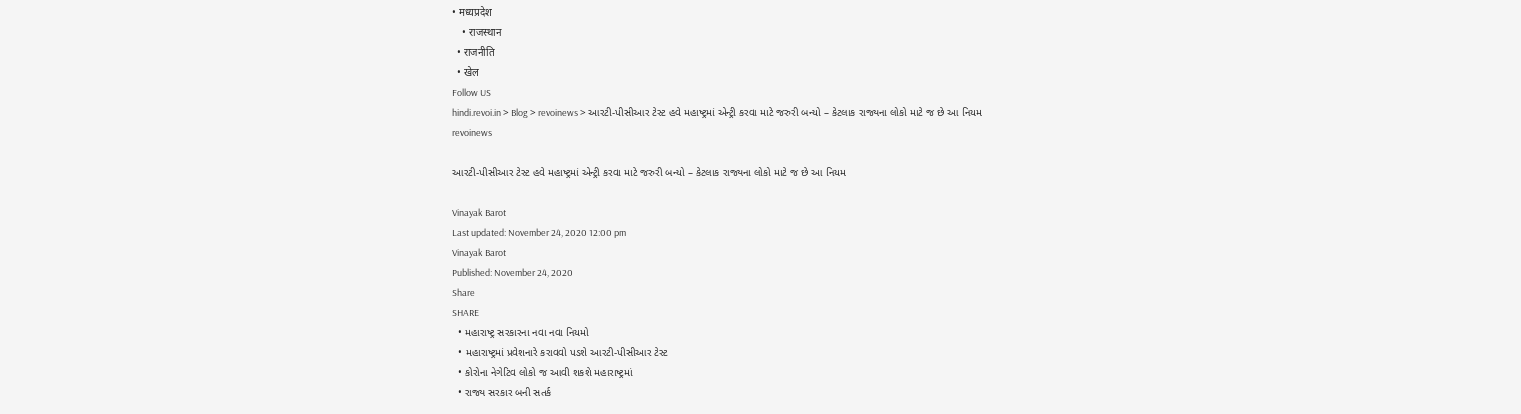• मध्यप्रदेश
    • राजस्थान
  • राजनीति
  • खेल
Follow US
hindi.revoi.in > Blog > revoinews > આરટી-પીસીઆર ટેસ્ટ હવે મહાષ્ટ્રમાં એન્ટ્રી કરવા માટે જરુરી બન્યો – કેટલાક રાજ્યના લોકો માટે જ છે આ નિયમ
revoinews

આરટી-પીસીઆર ટેસ્ટ હવે મહાષ્ટ્રમાં એન્ટ્રી કરવા માટે જરુરી બન્યો – કેટલાક રાજ્યના લોકો માટે જ છે આ નિયમ

Vinayak Barot
Last updated: November 24, 2020 12:00 pm
Vinayak Barot
Published: November 24, 2020
Share
SHARE
  • મહારાષ્ટ્ર સરકારના નવા નવા નિયમો
  • મહારાષ્ટ્રમાં પ્રવેશનારે કરાવવો પડશે આરટી-પીસીઆર ટેસ્ટ
  • કોરોના નેગેટિવ લોકો જ આવી શકશે મહારાષ્ટ્રમાં
  • રાજ્ય સરકાર બની સતર્ક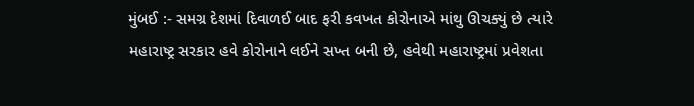મુંબઈ :- સમગ્ર દેશમાં દિવાળઈ બાદ ફરી કવખત કોરોનાએ માંથુ ઊચક્યું છે ત્યારે મહારાષ્ટ્ર સરકાર હવે કોરોનાને લઈને સખ્ત બની છે, હવેથી મહારાષ્ટ્રમાં પ્રવેશતા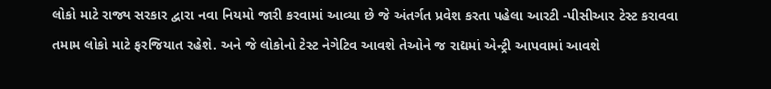લોકો માટે રાજ્ય સરકાર દ્વારા નવા નિયમો જારી કરવામાં આવ્યા છે જે અંતર્ગત પ્રવેશ કરતા પહેલા આરટી -પીસીઆર ટેસ્ટ કરાવવા તમામ લોકો માટે ફરજિયાત રહેશે. અને જે લોકોનો ટેસ્ટ નેગેટિવ આવશે તેઓને જ રાદ્યમાં એન્ટ્રી આપવામાં આવશે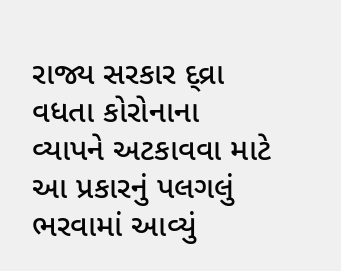રાજ્ય સરકાર દ્વ્રા વધતા કોરોનાના વ્યાપને અટકાવવા માટે આ પ્રકારનું પલગલું ભરવામાં આવ્યું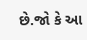છે.જો કે આ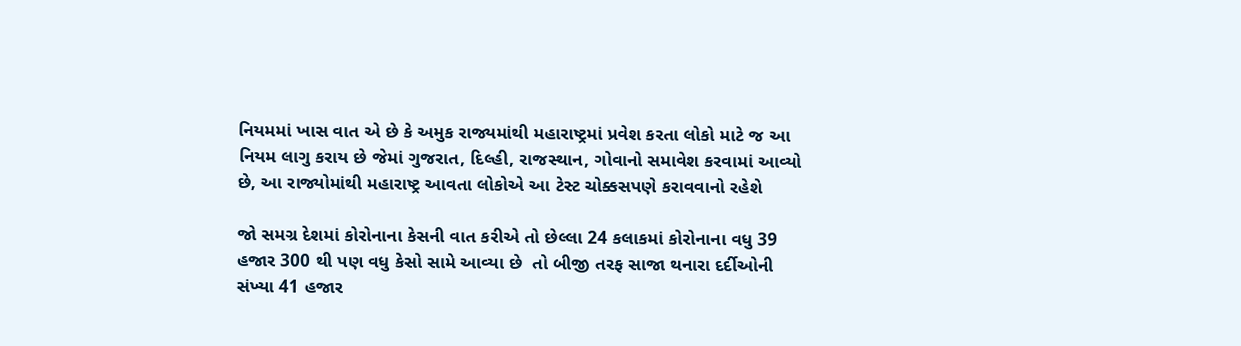નિયમમાં ખાસ વાત એ છે કે અમુક રાજ્યમાંથી મહારાષ્ટ્રમાં પ્રવેશ કરતા લોકો માટે જ આ નિયમ લાગુ કરાય છે જેમાં ગુજરાત, દિલ્હી, રાજસ્થાન, ગોવાનો સમાવેશ કરવામાં આવ્યો છે, આ રાજ્યોમાંથી મહારાષ્ટ્ર આવતા લોકોએ આ ટેસ્ટ ચોક્કસપણે કરાવવાનો રહેશે

જો સમગ્ર દેશમાં કોરોનાના કેસની વાત કરીએ તો છેલ્લા 24 કલાકમાં કોરોનાના વધુ 39 હજાર 300 થી પણ વધુ કેસો સામે આવ્યા છે  તો બીજી તરફ સાજા થનારા દર્દીઓની સંખ્યા 41 હજાર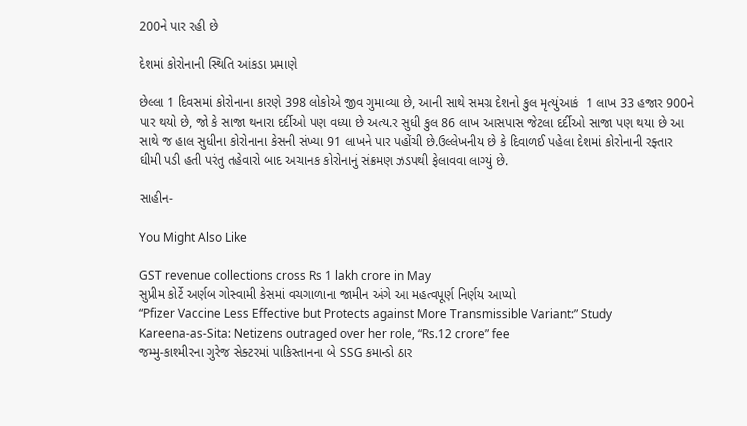200ને પાર રહી છે

દેશમાં કોરોનાની સ્થિતિ આંકડા પ્રમાણે

છેલ્લા 1 દિવસમાં કોરોનાના કારણે 398 લોકોએ જીવ ગુમાવ્યા છે, આની સાથે સમગ્ર દેશનો કુલ મૃત્યુંઆકં  1 લાખ 33 હજાર 900ને પાર થયો છે, જો કે સાજા થનારા દર્દીઓ પણ વધ્યા છે અત્ય.ર સુધી કુલ 86 લાખ આસપાસ જેટલા દર્દીઓ સાજા પણ થયા છે આ સાથે જ હાલ સુધીના કોરોનાના કેસની સંખ્યા 91 લાખને પાર પહોંચી છે.ઉલ્લેખનીય છે કે દિવાળઈ પહેલા દેશમાં કોરોનાની રફ્તાર ઘીમી પડી હતી પરંતુ તહેવારો બાદ અચાનક કોરોનાનું સંક્રમણ ઝડપથી ફેલાવવા લાગ્યું છે.

સાહીન-

You Might Also Like

GST revenue collections cross Rs 1 lakh crore in May
સુપ્રીમ કોર્ટે અર્ણબ ગોસ્વામી કેસમાં વચગાળાના જામીન અંગે આ મહત્વપૂર્ણ નિર્ણય આપ્યો
“Pfizer Vaccine Less Effective but Protects against More Transmissible Variant:” Study
Kareena-as-Sita: Netizens outraged over her role, “Rs.12 crore” fee
જમ્મુ-કાશ્મીરના ગુરેજ સેક્ટરમાં પાકિસ્તાનના બે SSG કમાન્ડો ઠાર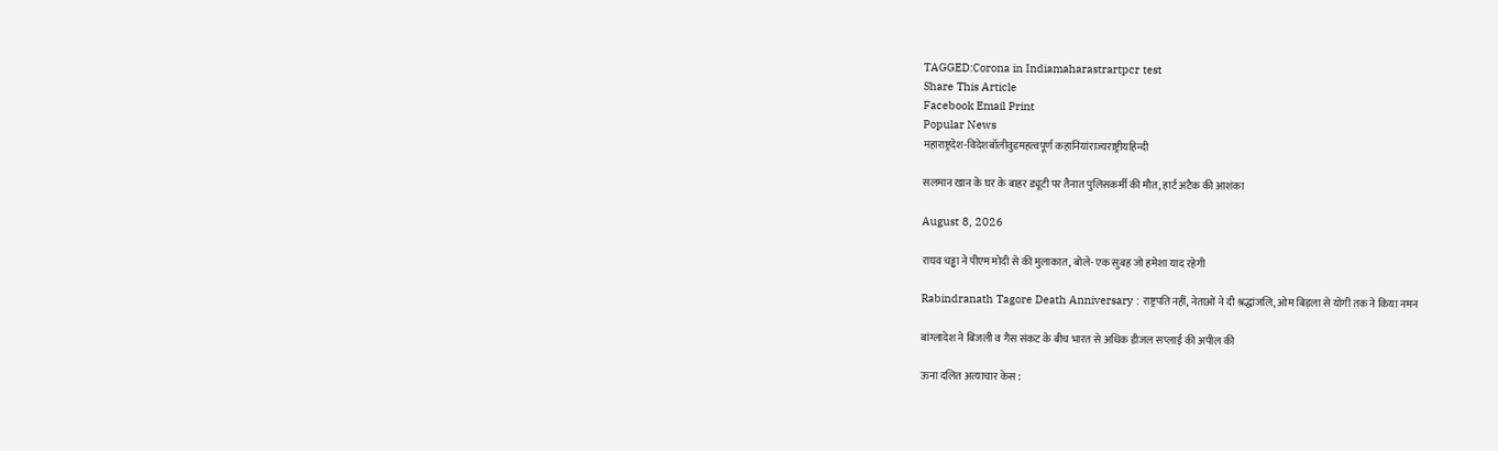TAGGED:Corona in Indiamaharastrartpcr test
Share This Article
Facebook Email Print
Popular News
महाराष्ट्रदेश-विदेशबॉलीवुडमहत्वपूर्ण कहानियांराज्यराष्ट्रीयहिन्दी

सलमान खान के घर के बाहर ड्यूटी पर तैनात पुलिसकर्मी की मौत, हार्ट अटैक की आशंका

August 8, 2026

राघव चड्ढा ने पीएम मोदी से की मुलाकात, बोले- एक सुबह जो हमेशा याद रहेगी

Rabindranath Tagore Death Anniversary : राष्ट्रपति नहीं, नेताओं ने दी श्रद्धांजलि, ओम बिड़ला से योगी तक ने किया नमन

बांग्लादेश ने बिजली व गैस संकट के बीच भारत से अधिक डीजल सप्लाई की अपील की

ऊना दलित अत्याचार केस :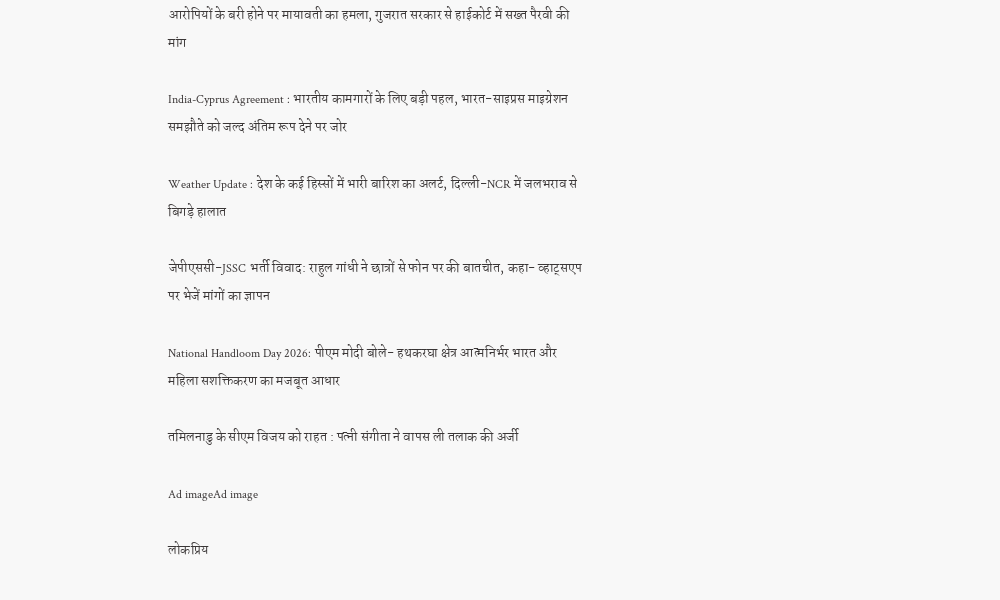आरोपियों के बरी होने पर मायावती का हमला, गुजरात सरकार से हाईकोर्ट में सख्त पैरवी की मांग

India-Cyprus Agreement : भारतीय कामगारों के लिए बड़ी पहल, भारत-साइप्रस माइग्रेशन समझौते को जल्द अंतिम रूप देने पर जोर

Weather Update : देश के कई हिस्सों में भारी बारिश का अलर्ट, दिल्ली-NCR में जलभराव से बिगड़े हालात

जेपीएससी-JSSC भर्ती विवाद: राहुल गांधी ने छात्रों से फोन पर की बातचीत, कहा- व्हाट्सएप पर भेजें मांगों का ज्ञापन

National Handloom Day 2026: पीएम मोदी बोले- हथकरघा क्षेत्र आत्मनिर्भर भारत और महिला सशक्तिकरण का मजबूत आधार

तमिलनाडु के सीएम विजय को राहत : पत्नी संगीता ने वापस ली तलाक की अर्जी

Ad imageAd image

लोकप्रिय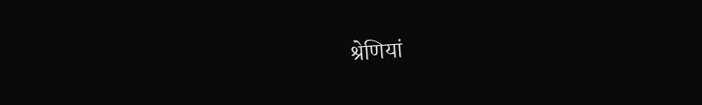श्रेणियां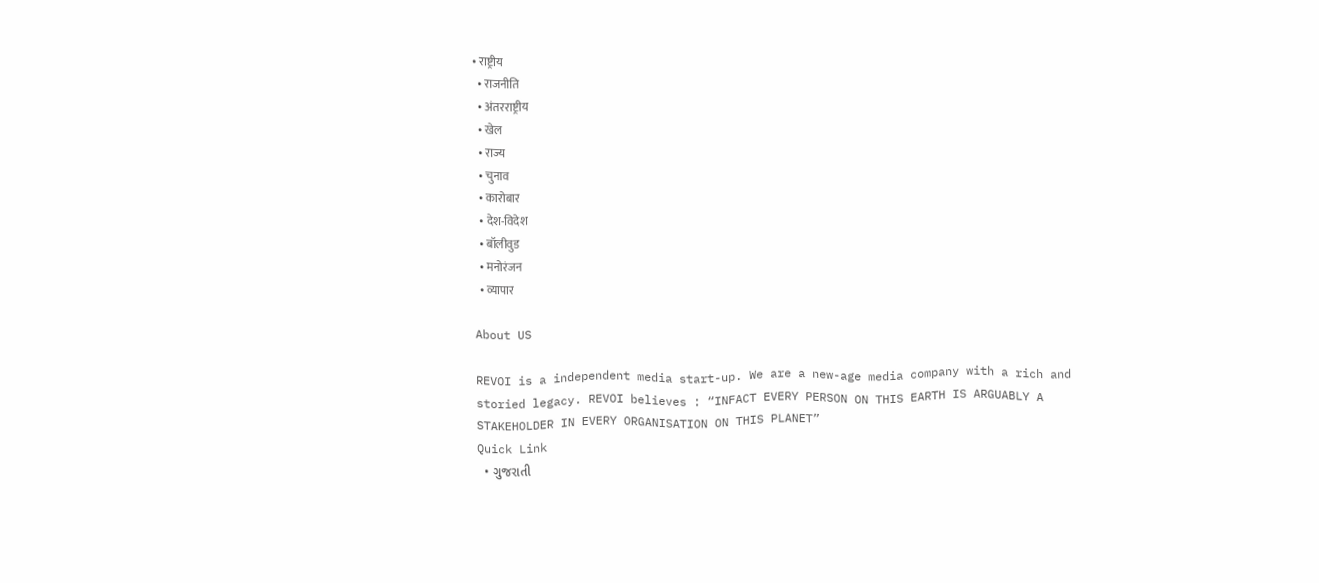• राष्ट्रीय
  • राजनीति
  • अंतरराष्ट्रीय
  • खेल
  • राज्य
  • चुनाव
  • कारोबार
  • देश-विदेश
  • बॉलीवुड
  • मनोरंजन
  • व्यापार

About US

REVOI is a independent media start-up. We are a new-age media company with a rich and storied legacy. REVOI believes : “INFACT EVERY PERSON ON THIS EARTH IS ARGUABLY A STAKEHOLDER IN EVERY ORGANISATION ON THIS PLANET”
Quick Link
  • ગુજરાતી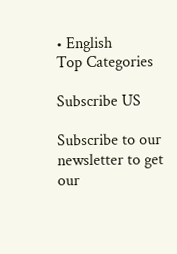• English
Top Categories

Subscribe US

Subscribe to our newsletter to get our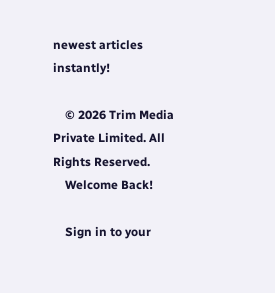newest articles instantly!

    © 2026 Trim Media Private Limited. All Rights Reserved.
    Welcome Back!

    Sign in to your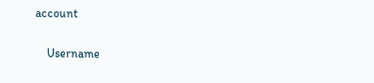account

    Username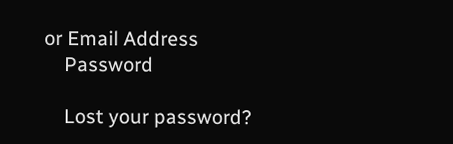or Email Address
    Password

    Lost your password?